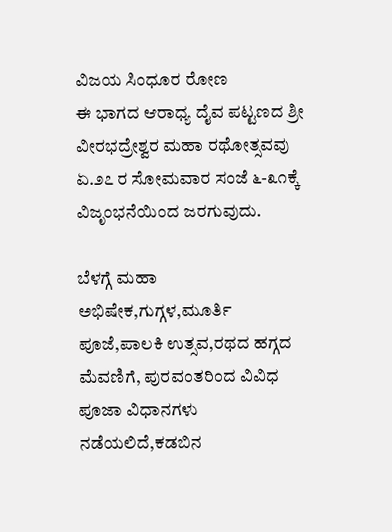ವಿಜಯ ಸಿಂಧೂರ ರೋಣ
ಈ ಭಾಗದ ಆರಾಧ್ಯ ದೈವ ಪಟ್ಟಣದ ಶ್ರೀ ವೀರಭದ್ರೇಶ್ವರ ಮಹಾ ರಥೋತ್ಸವವು ಏ.೨೭ ರ ಸೋಮವಾರ ಸಂಜೆ ೬-೩೧ಕ್ಕೆ ವಿಜೃಂಭನೆಯಿಂದ ಜರಗುವುದು.

ಬೆಳಗ್ಗೆ ಮಹಾ ಅಭಿಷೇಕ,ಗುಗ್ಗಳ,ಮೂರ್ತಿ ಪೂಜೆ,ಪಾಲಕಿ ಉತ್ಸವ,ರಥದ ಹಗ್ಗದ ಮೆವಣಿಗೆ, ಪುರವಂತರಿಂದ ವಿವಿಧ ಪೂಜಾ ವಿಧಾನಗಳು ನಡೆಯಲಿದೆ,ಕಡಬಿನ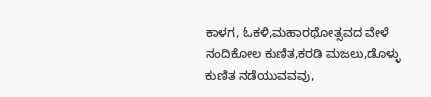ಕಾಳಗ, ಓಕಳಿ,ಮಹಾರಥೋತ್ಸವದ ವೇಳೆ ನಂದಿಕೋಲ ಕುಣಿತ,ಕರಡಿ ಮಜಲು,ಡೊಳ್ಳು ಕುಣಿತ ನಡೆಯುವವವು,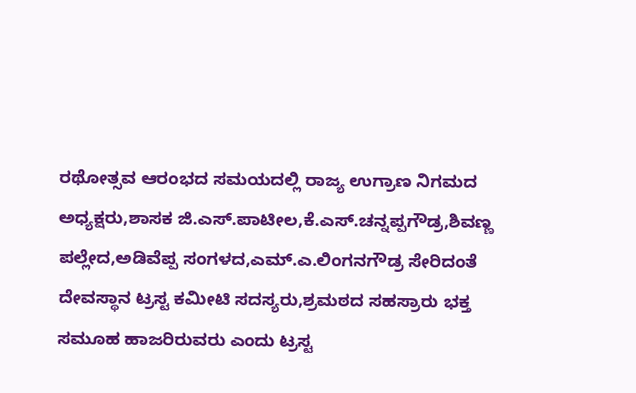ರಥೋತ್ಸವ ಆರಂಭದ ಸಮಯದಲ್ಲಿ ರಾಜ್ಯ ಉಗ್ರಾಣ ನಿಗಮದ ಅಧ್ಯಕ್ಷರು,ಶಾಸಕ ಜಿ.ಎಸ್.ಪಾಟೀಲ,ಕೆ.ಎಸ್.ಚನ್ನಪ್ಪಗೌಡ್ರ,ಶಿವಣ್ಣ ಪಲ್ಲೇದ,ಅಡಿವೆಪ್ಪ ಸಂಗಳದ,ಎಮ್.ಎ.ಲಿಂಗನಗೌಡ್ರ ಸೇರಿದಂತೆ ದೇವಸ್ಥಾನ ಟ್ರಸ್ಟ ಕಮೀಟಿ ಸದಸ್ಯರು,ಶ್ರಮಠದ ಸಹಸ್ರಾರು ಭಕ್ತ ಸಮೂಹ ಹಾಜರಿರುವರು ಎಂದು ಟ್ರಸ್ಟ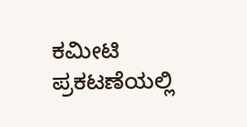ಕಮೀಟಿ ಪ್ರಕಟಣೆಯಲ್ಲಿ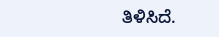ತಿಳಿಸಿದೆ.